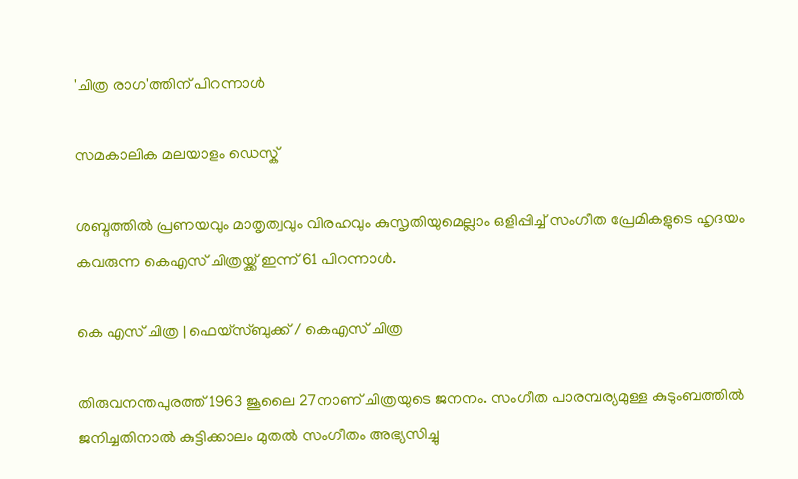'ചിത്ര രാഗ'ത്തിന് പിറന്നാൾ

സമകാലിക മലയാളം ഡെസ്ക്

ശബ്ദത്തിൽ പ്രണയവും മാതൃത്വവും വിരഹവും കുസൃതിയുമെല്ലാം ഒളിപ്പിച്ച് സംഗീത പ്രേമികളുടെ ഹൃദയം കവരുന്ന കെഎസ് ചിത്രയ്ക്ക് ഇന്ന് 61 പിറന്നാൾ.

കെ എസ് ചിത്ര | ഫെയ്സ്ബുക്ക് / കെഎസ് ചിത്ര

തിരുവനന്തപുരത്ത് 1963 ജൂലൈ 27നാണ് ചിത്രയുടെ ജനനം. സംഗീത പാരമ്പര്യമുള്ള കുടുംബത്തില്‍ ജനിച്ചതിനാല്‍ കുട്ടിക്കാലം മുതല്‍ സംഗീതം അഭ്യസിച്ചു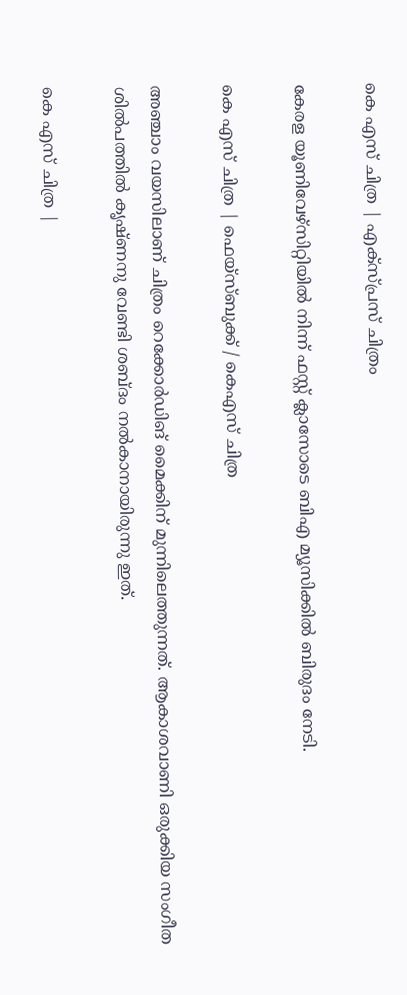കെ എസ് ചിത്ര | എക്സ്പ്രസ് ചിത്രം

കേരള യൂണിവേഴ്‌സിറ്റിയില്‍ നിന്ന് ഫസ്റ്റ് ക്ലാസോടെ ബിഎ മ്യൂസിക്കില്‍ ബിരുദം നേടി.

കെ എസ് ചിത്ര | ഫെയ്സ്ബുക്ക് / കെഎസ് ചിത്ര

അഞ്ചാം വയസിലാണ് ചിത്രം റെക്കോര്‍ഡിങ് മൈക്കിന് മുന്നിലെത്തുന്നത്. ആകാശവാണി ഒരുക്കിയ സംഗീത ശില്‍പത്തില്‍ കൃഷ്ണനു വേണ്ടി ശബ്ദം നല്‍കാനായിരുന്നു ഇത്.

കെ എസ് ചിത്ര |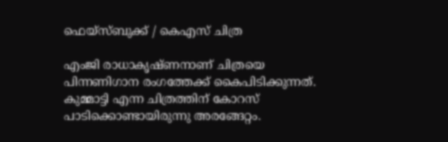ഫെയ്സ്ബുക്ക് / കെഎസ് ചിത്ര

എംജി രാധാകൃഷ്ണനാണ് ചിത്രയെ പിന്നണിഗാന രംഗത്തേക്ക് കൈപിടിക്കുന്നത്. കുമ്മാട്ടി എന്ന ചിത്രത്തിന് കോറസ് പാടിക്കൊണ്ടായിരുന്നു അരങ്ങേറ്റം.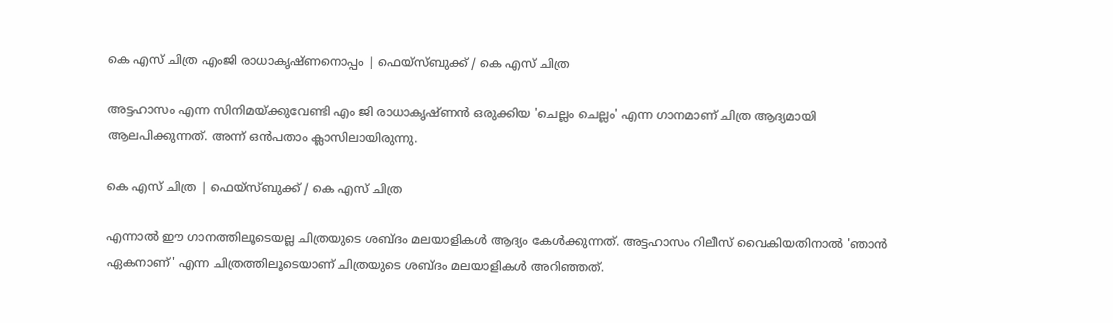കെ എസ് ചിത്ര എംജി രാധാകൃഷ്ണനൊപ്പം | ഫെയ്സ്ബുക്ക് / കെ എസ് ചിത്ര

അട്ടഹാസം എന്ന സിനിമയ്ക്കുവേണ്ടി എം ജി രാധാകൃഷ്ണന്‍ ഒരുക്കിയ 'ചെല്ലം ചെല്ലം' എന്ന ഗാനമാണ് ചിത്ര ആദ്യമായി ആലപിക്കുന്നത്. അന്ന് ഒന്‍പതാം ക്ലാസിലായിരുന്നു.

കെ എസ് ചിത്ര | ഫെയ്സ്ബുക്ക് / കെ എസ് ചിത്ര

എന്നാല്‍ ഈ ഗാനത്തിലൂടെയല്ല ചിത്രയുടെ ശബ്ദം മലയാളികള്‍ ആദ്യം കേള്‍ക്കുന്നത്. അട്ടഹാസം റിലീസ് വൈകിയതിനാല്‍ 'ഞാന്‍ ഏകനാണ്' എന്ന ചിത്രത്തിലൂടെയാണ് ചിത്രയുടെ ശബ്ദം മലയാളികള്‍ അറിഞ്ഞത്.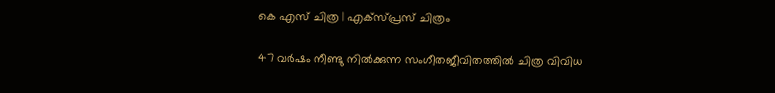കെ എസ് ചിത്ര | എക്സ്പ്രസ് ചിത്രം

47 വര്‍ഷം നീണ്ടു നില്‍ക്കുന്ന സംഗീതജീവിതത്തില്‍ ചിത്ര വിവിധ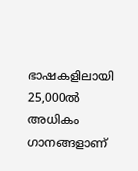ഭാഷകളിലായി 25,000ല്‍ അധികം ഗാനങ്ങളാണ്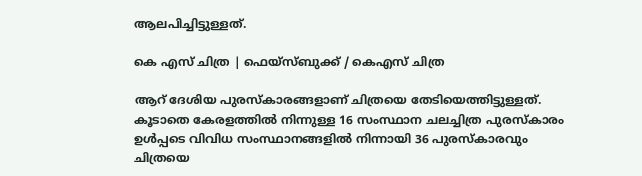ആലപിച്ചിട്ടുള്ളത്.

കെ എസ് ചിത്ര | ഫെയ്സ്ബുക്ക് / കെഎസ് ചിത്ര

ആറ് ദേശിയ പുരസ്‌കാരങ്ങളാണ് ചിത്രയെ തേടിയെത്തിട്ടുള്ളത്. കൂടാതെ കേരളത്തില്‍ നിന്നുള്ള 16 സംസ്ഥാന ചലച്ചിത്ര പുരസ്‌കാരം ഉള്‍പ്പടെ വിവിധ സംസ്ഥാനങ്ങളില്‍ നിന്നായി 36 പുരസ്‌കാരവും ചിത്രയെ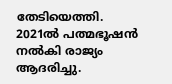തേടിയെത്തി. 2021ല്‍ പത്മഭൂഷന്‍ നല്‍കി രാജ്യം ആദരിച്ചു.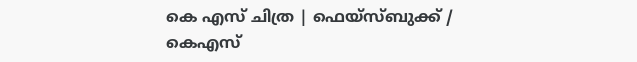കെ എസ് ചിത്ര | ഫെയ്സ്ബുക്ക് / കെഎസ്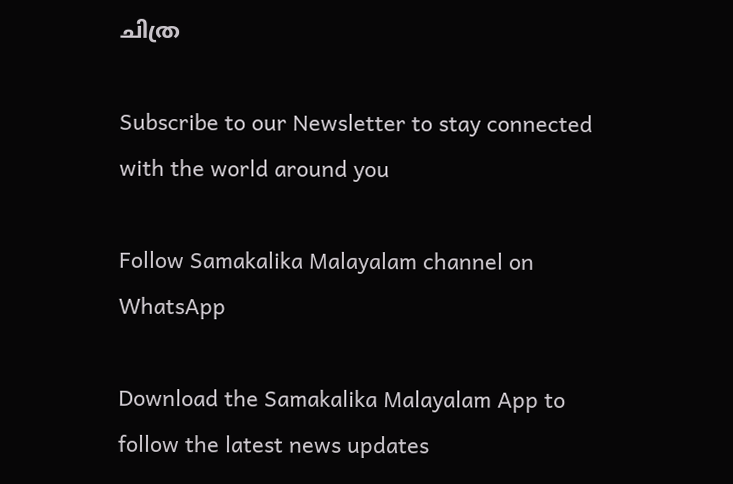ചിത്ര

Subscribe to our Newsletter to stay connected with the world around you

Follow Samakalika Malayalam channel on WhatsApp

Download the Samakalika Malayalam App to follow the latest news updates